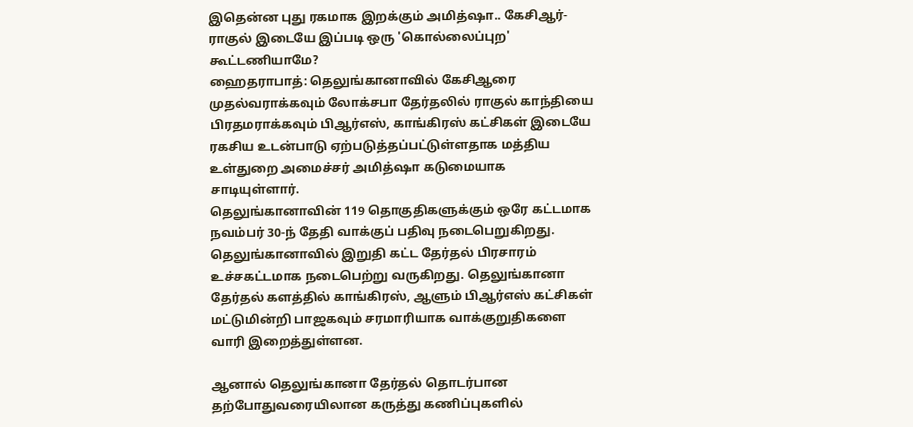இதென்ன புது ரகமாக இறக்கும் அமித்ஷா.. கேசிஆர்- ராகுல் இடையே இப்படி ஒரு 'கொல்லைப்புற' கூட்டணியாமே?
ஹைதராபாத்: தெலுங்கானாவில் கேசிஆரை முதல்வராக்கவும் லோக்சபா தேர்தலில் ராகுல் காந்தியை பிரதமராக்கவும் பிஆர்எஸ், காங்கிரஸ் கட்சிகள் இடையே ரகசிய உடன்பாடு ஏற்படுத்தப்பட்டுள்ளதாக மத்திய உள்துறை அமைச்சர் அமித்ஷா கடுமையாக சாடியுள்ளார்.
தெலுங்கானாவின் 119 தொகுதிகளுக்கும் ஒரே கட்டமாக நவம்பர் 30-ந் தேதி வாக்குப் பதிவு நடைபெறுகிறது. தெலுங்கானாவில் இறுதி கட்ட தேர்தல் பிரசாரம் உச்சகட்டமாக நடைபெற்று வருகிறது. தெலுங்கானா தேர்தல் களத்தில் காங்கிரஸ், ஆளும் பிஆர்எஸ் கட்சிகள் மட்டுமின்றி பாஜகவும் சரமாரியாக வாக்குறுதிகளை வாரி இறைத்துள்ளன.

ஆனால் தெலுங்கானா தேர்தல் தொடர்பான தற்போதுவரையிலான கருத்து கணிப்புகளில்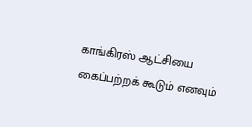காங்கிரஸ் ஆட்சியை கைப்பற்றக் கூடும் எனவும்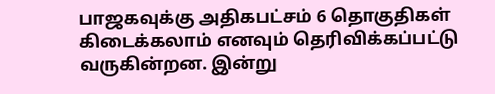பாஜகவுக்கு அதிகபட்சம் 6 தொகுதிகள் கிடைக்கலாம் எனவும் தெரிவிக்கப்பட்டு வருகின்றன. இன்று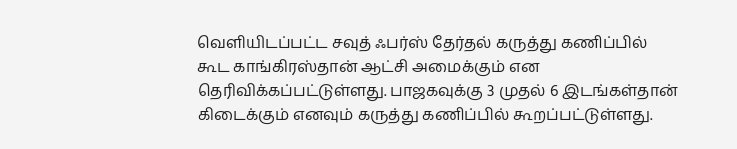வெளியிடப்பட்ட சவுத் ஃபர்ஸ் தேர்தல் கருத்து கணிப்பில் கூட காங்கிரஸ்தான் ஆட்சி அமைக்கும் என தெரிவிக்கப்பட்டுள்ளது. பாஜகவுக்கு 3 முதல் 6 இடங்கள்தான் கிடைக்கும் எனவும் கருத்து கணிப்பில் கூறப்பட்டுள்ளது.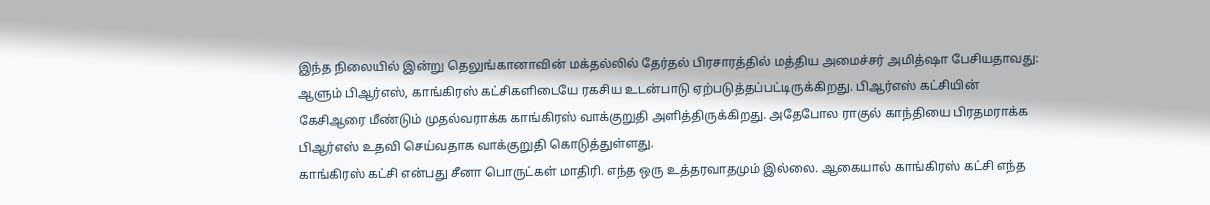இந்த நிலையில் இன்று தெலுங்கானாவின் மக்தல்லில் தேர்தல் பிரசாரத்தில் மத்திய அமைச்சர் அமித்ஷா பேசியதாவது: ஆளும் பிஆர்எஸ், காங்கிரஸ் கட்சிகளிடையே ரகசிய உடன்பாடு ஏற்படுத்தப்பட்டிருக்கிறது. பிஆர்எஸ் கட்சியின் கேசிஆரை மீண்டும் முதல்வராக்க காங்கிரஸ் வாக்குறுதி அளித்திருக்கிறது. அதேபோல ராகுல் காந்தியை பிரதமராக்க பிஆர்எஸ் உதவி செய்வதாக வாக்குறுதி கொடுத்துள்ளது.
காங்கிரஸ் கட்சி என்பது சீனா பொருட்கள் மாதிரி. எந்த ஒரு உத்தரவாதமும் இல்லை. ஆகையால் காங்கிரஸ் கட்சி எந்த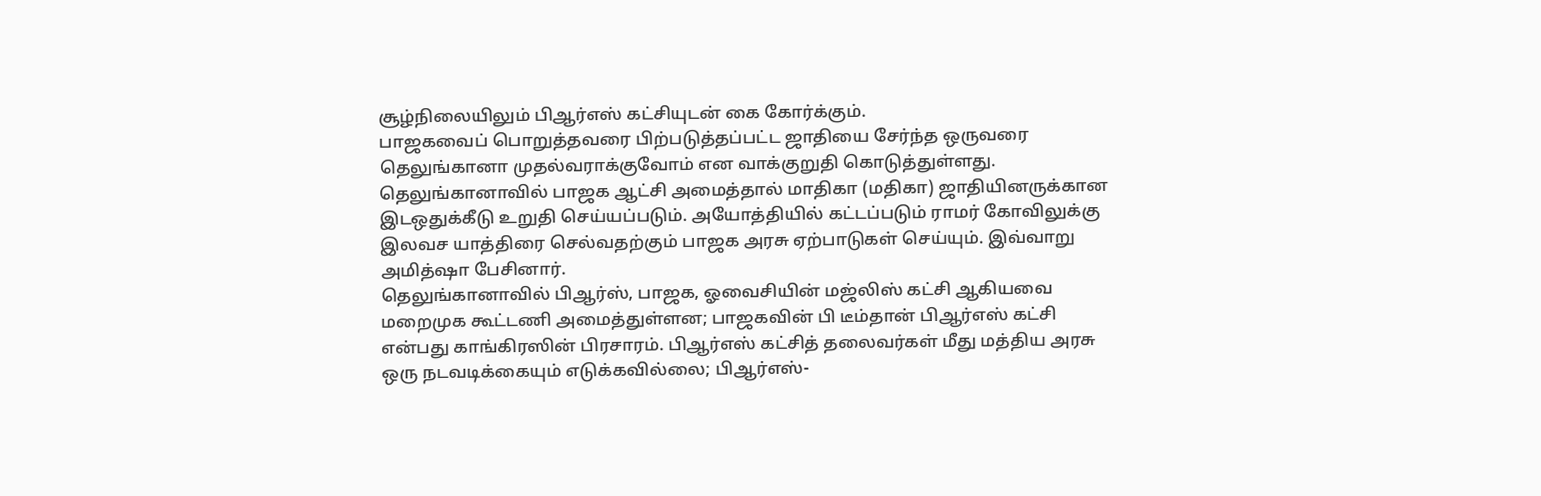சூழ்நிலையிலும் பிஆர்எஸ் கட்சியுடன் கை கோர்க்கும்.
பாஜகவைப் பொறுத்தவரை பிற்படுத்தப்பட்ட ஜாதியை சேர்ந்த ஒருவரை தெலுங்கானா முதல்வராக்குவோம் என வாக்குறுதி கொடுத்துள்ளது. தெலுங்கானாவில் பாஜக ஆட்சி அமைத்தால் மாதிகா (மதிகா) ஜாதியினருக்கான இடஒதுக்கீடு உறுதி செய்யப்படும். அயோத்தியில் கட்டப்படும் ராமர் கோவிலுக்கு இலவச யாத்திரை செல்வதற்கும் பாஜக அரசு ஏற்பாடுகள் செய்யும். இவ்வாறு அமித்ஷா பேசினார்.
தெலுங்கானாவில் பிஆர்ஸ், பாஜக, ஓவைசியின் மஜ்லிஸ் கட்சி ஆகியவை மறைமுக கூட்டணி அமைத்துள்ளன; பாஜகவின் பி டீம்தான் பிஆர்எஸ் கட்சி என்பது காங்கிரஸின் பிரசாரம். பிஆர்எஸ் கட்சித் தலைவர்கள் மீது மத்திய அரசு ஒரு நடவடிக்கையும் எடுக்கவில்லை; பிஆர்எஸ்-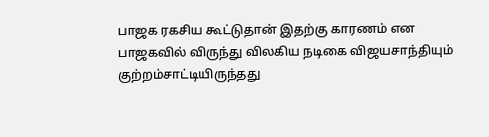பாஜக ரகசிய கூட்டுதான் இதற்கு காரணம் என பாஜகவில் விருந்து விலகிய நடிகை விஜயசாந்தியும் குற்றம்சாட்டியிருந்தது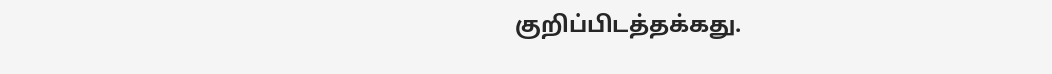குறிப்பிடத்தக்கது.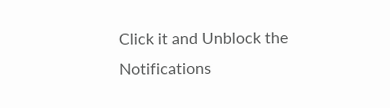Click it and Unblock the Notifications